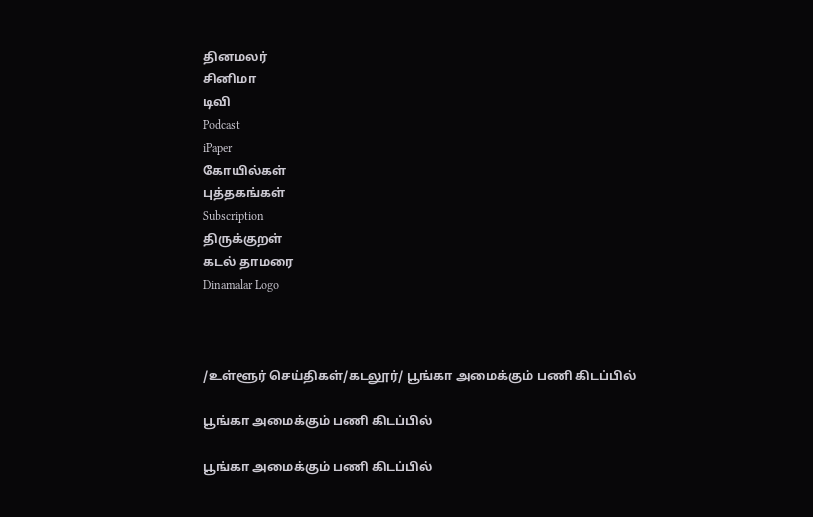தினமலர்
சினிமா
டிவி
Podcast
iPaper
கோயில்கள்
புத்தகங்கள்
Subscription
திருக்குறள்
கடல் தாமரை
Dinamalar Logo



/உள்ளூர் செய்திகள்/கடலூர்/ பூங்கா அமைக்கும் பணி கிடப்பில்

பூங்கா அமைக்கும் பணி கிடப்பில்

பூங்கா அமைக்கும் பணி கிடப்பில்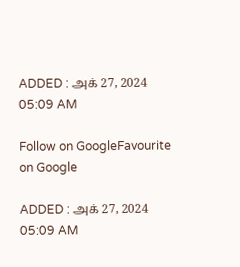ADDED : அக் 27, 2024 05:09 AM

Follow on GoogleFavourite on Google

ADDED : அக் 27, 2024 05:09 AM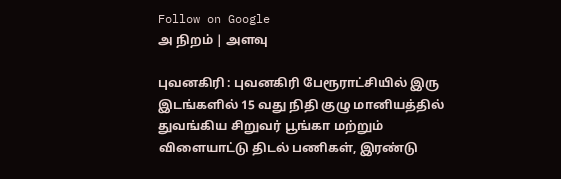Follow on Google
அ நிறம் | அளவு

புவனகிரி : புவனகிரி பேரூராட்சியில் இரு இடங்களில் 15 வது நிதி குழு மானியத்தில் துவங்கிய சிறுவர் பூங்கா மற்றும் விளையாட்டு திடல் பணிகள், இரண்டு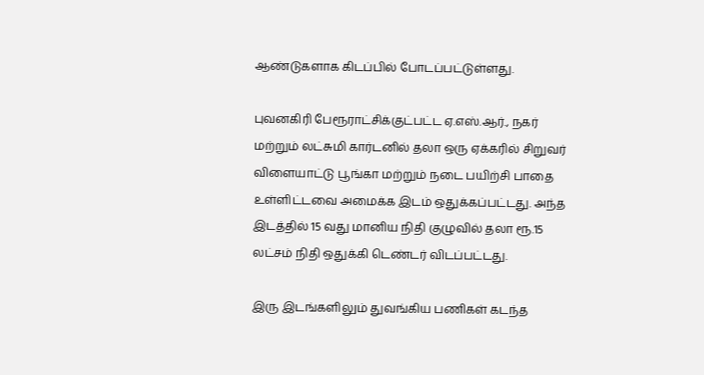ஆண்டுகளாக கிடப்பில் போடப்பட்டுள்ளது.

புவனகிரி பேரூராட்சிக்குட்பட்ட ஏ.எஸ்.ஆர்., நகர் மற்றும் லட்சுமி கார்டனில் தலா ஒரு ஏக்கரில் சிறுவர் விளையாட்டு பூங்கா மற்றும் நடை பயிற்சி பாதை உள்ளிட்டவை அமைக்க இடம் ஒதுக்கப்பட்டது. அந்த இடத்தில் 15 வது மானிய நிதி குழுவில் தலா ரூ.15 லட்சம் நிதி ஒதுக்கி டெண்டர் விடப்பட்டது.

இரு இடங்களிலும் துவங்கிய பணிகள் கடந்த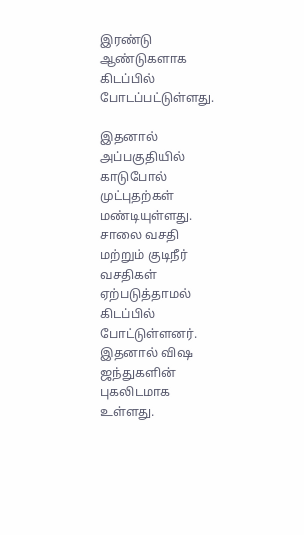இரண்டு ஆண்டுகளாக கிடப்பில் போடப்பட்டுள்ளது.

இதனால் அப்பகுதியில் காடுபோல் முட்புதற்கள் மண்டியுள்ளது. சாலை வசதி மற்றும் குடிநீர் வசதிகள் ஏற்படுத்தாமல் கிடப்பில் போட்டுள்ளனர். இதனால் விஷ ஜந்துகளின் புகலிடமாக உள்ளது.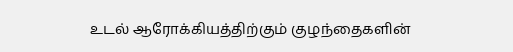உடல் ஆரோக்கியத்திற்கும் குழந்தைகளின்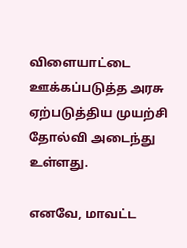விளையாட்டை ஊக்கப்படுத்த அரசு ஏற்படுத்திய முயற்சி தோல்வி அடைந்து உள்ளது.

எனவே, மாவட்ட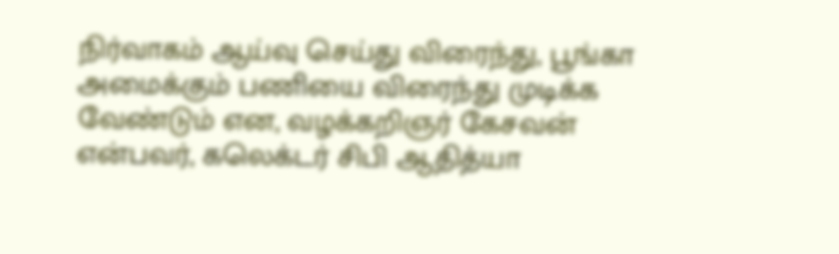நிர்வாகம் ஆய்வு செய்து விரைந்து, பூங்கா அமைக்கும் பணியை விரைந்து முடிக்க வேண்டும் என, வழக்கறிஞர் கேசவன் என்பவர், கலெக்டர் சிபி ஆதித்யா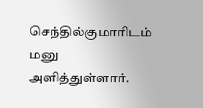செந்தில்குமாரிடம் மனு அளித்துள்ளார்.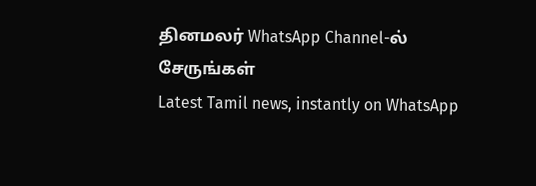தினமலர் WhatsApp Channel-ல் சேருங்கள்
Latest Tamil news, instantly on WhatsApp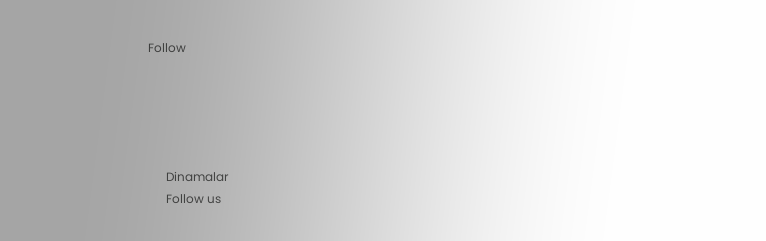Follow





      Dinamalar
      Follow us